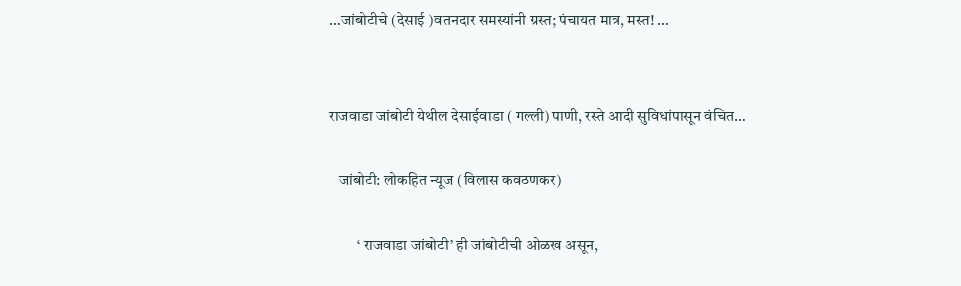…जांबोटीचे (देसाई )वतनदार समस्यांनी ग्रस्त; पंचायत मात्र, मस्त! …


राजवाडा जांबोटी येथील देसाईवाडा ( गल्ली) पाणी, रस्ते आदी सुविधांपासून वंचित…

   जांबोटी: लोकहित न्यूज (विलास कवठणकर)

         ‘ राजवाडा जांबोटी’ ही जांबोटीची ओळख असून,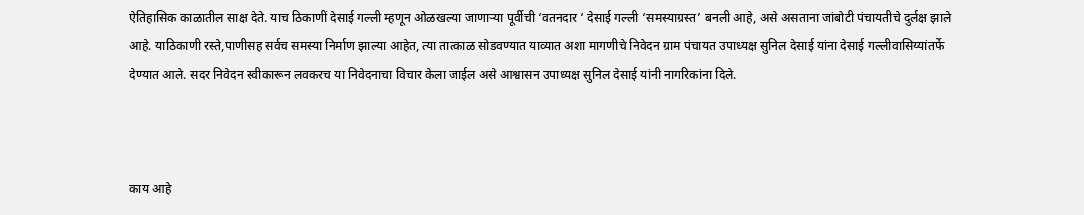ऐतिहासिक काळातील साक्ष देते. याच ठिकाणीं देसाई गल्ली म्हणून ओळखल्या जाणाऱ्या पूर्वीची ‘वतनदार ‘ देसाई गल्ली ‘समस्याग्रस्त’ बनली आहे, असे असताना जांबोटी पंचायतीचे दुर्लक्ष झाले आहे. याठिकाणी रस्ते,पाणीसह सर्वच समस्या निर्माण झाल्या आहेत, त्या तात्काळ सोडवण्यात याव्यात अशा मागणीचे निवेदन ग्राम पंचायत उपाध्यक्ष सुनिल देसाई यांना देसाई गल्लीवासिय्यांतर्फे देण्यात आले. सदर निवेदन स्वीकारून लवकरच या निवेदनाचा विचार केला जाईल असे आश्वासन उपाध्यक्ष सुनिल देसाई यांनी नागरिकांना दिले.



काय आहे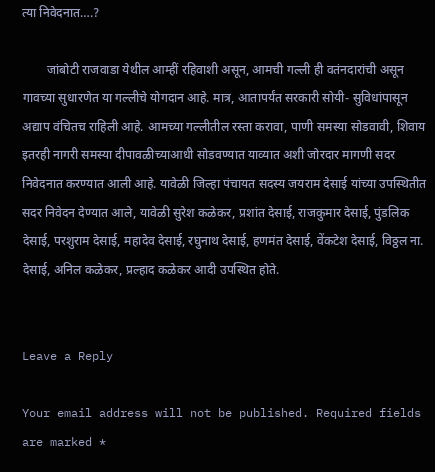त्या निवेदनात….?

        जांबोटी राजवाडा येथील आम्हीं रहिवाशी असून, आमची गल्ली ही वतंनदारांची असून गावच्या सुधारणेत या गल्लीचे योगदान आहे. मात्र, आतापर्यंत सरकारी सोयी- सुविधांपासून अद्याप वंचितच राहिली आहे. आमच्या गल्लीतील रस्ता करावा, पाणी समस्या सोडवावी, शिवाय इतरही नागरी समस्या दीपावळीच्याआधी सोडवण्यात याव्यात अशी जोरदार मागणी सदर निवेदनात करण्यात आली आहे. यावेळी जिल्हा पंचायत सदस्य जयराम देसाई यांच्या उपस्थितीत सदर निवेदन देण्यात आले, यावेळी सुरेश कळेकर, प्रशांत देसाई, राजकुमार देसाई, पुंडलिक देसाई, परशुराम देसाई, महादेव देसाई, रघुनाथ देसाई, हणमंत देसाई, वेंकटेश देसाई, विठ्ठल ना. देसाई, अनिल कळेकर, प्रल्हाद कळेकर आदी उपस्थित होते.


Leave a Reply

Your email address will not be published. Required fields are marked *